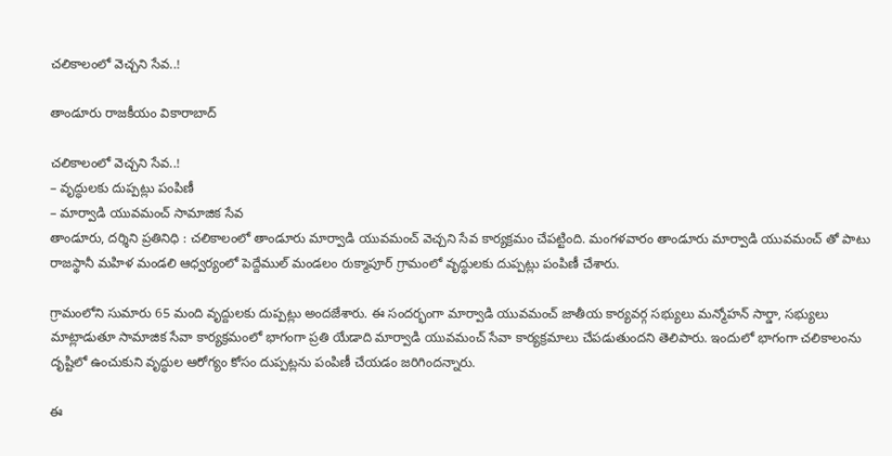చలికాలంలో వెచ్చని సేవ..!

తాండూరు రాజకీయం వికారాబాద్

చలికాలంలో వెచ్చని సేవ..!
– వృద్ధులకు దుప్పట్లు పంపిణీ
– మార్వాడి యువమంచ్ సామాజిక సేవ
తాండూరు, దర్శిని ప్రతినిధి : చలికాలంలో తాండూరు మార్వాడి యువమంచ్ వెచ్చని సేవ కార్యక్రమం చేపట్టింది. మంగళవారం తాండూరు మార్వాడి యువమంచ్ తో పాటు రాజస్థానీ మహిళ మండలి ఆధ్వర్యంలో పెద్దేముల్ మండలం రుక్మాపూర్ గ్రామంలో వృద్ధులకు దుప్పట్లు పంపిణీ చేశారు.

గ్రామంలోని సుమారు 65 మంది వృద్దులకు దుప్పట్లు అందజేశారు. ఈ సందర్భంగా మార్వాడి యువమంచ్ జాతీయ కార్యవర్గ సభ్యులు మన్మోహన్ సార్డా, సభ్యులు మాట్లాడుతూ సామాజిక సేవా కార్యక్రమంలో భాగంగా ప్రతి యేడాది మార్వాడి యువమంచ్ సేవా కార్యక్రమాలు చేపడుతుందని తెలిపారు. ఇందులో భాగంగా చలికాలంను దృష్టిలో ఉంచుకుని వృద్ధుల ఆరోగ్యం కోసం దుప్పట్లను పంపిణీ చేయడం జరిగిందన్నారు.

ఈ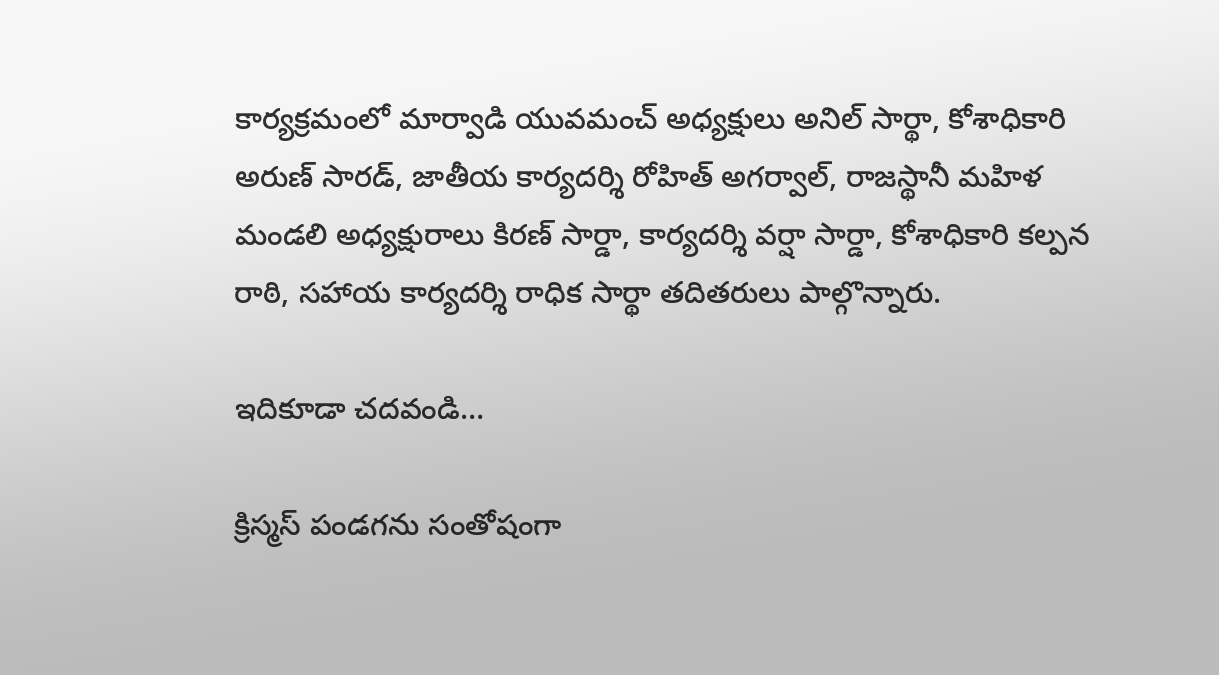కార్యక్రమంలో మార్వాడి యువమంచ్ అధ్యక్షులు అనిల్ సార్థా, కోశాధికారి అరుణ్ సారడ్, జాతీయ కార్యదర్శి రోహిత్ అగర్వాల్, రాజస్థానీ మహిళ మండలి అధ్యక్షురాలు కిరణ్ సార్డా, కార్యదర్శి వర్షా సార్డా, కోశాధికారి కల్పన రాఠి, సహాయ కార్యదర్శి రాధిక సార్థా తదితరులు పాల్గొన్నారు.

ఇదికూడా చదవండి…

క్రిస్మస్ పండగను సంతోషంగా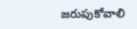జరుపుకోవాలి